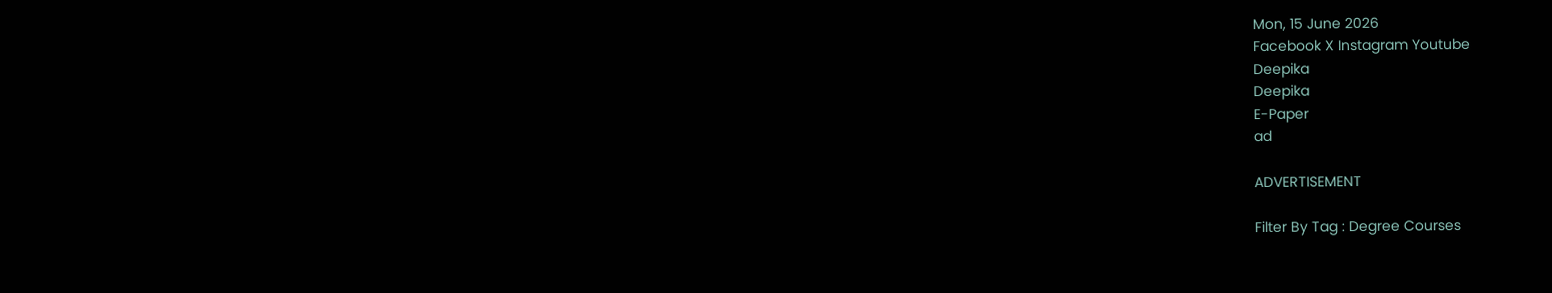Mon, 15 June 2026
Facebook X Instagram Youtube
Deepika
Deepika
E-Paper
ad

ADVERTISEMENT

Filter By Tag : Degree Courses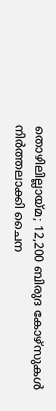തൊഴിലില്ലായ്മ; 12,200 ബിരുദ കോഴ്സുകൾ നിർത്തലാക്കി ചൈന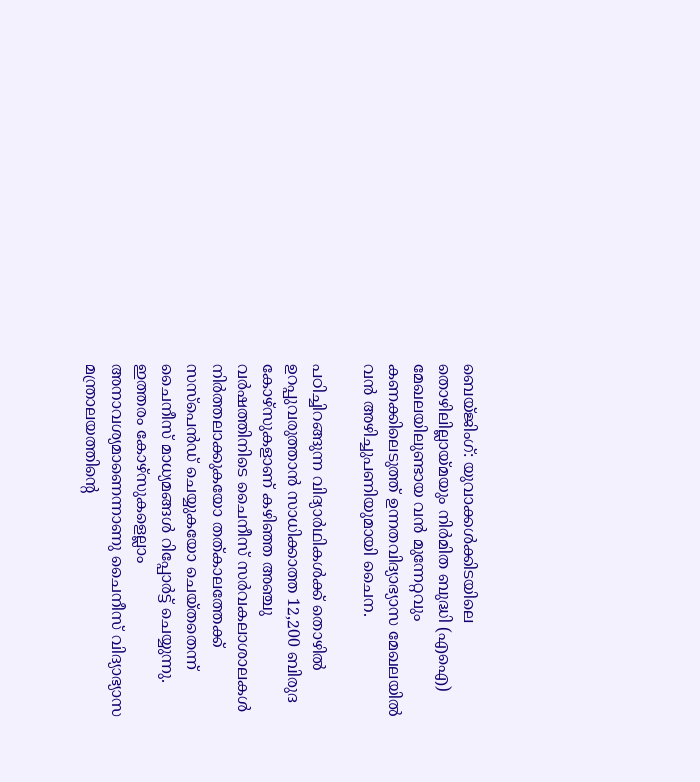ബെയ്ജിംഗ്: യുവാക്കൾക്കിടയിലെ തൊഴിലില്ലായ്മയും നിർമിത ബുദ്ധി (എഐ) മേഖലയിലുണ്ടായ വൻ മുന്നേറ്റവും കണക്കിലെടുത്ത് ഉന്നതവിദ്യാഭ്യാസ മേഖലയിൽ വൻ അഴിച്ചുപണിയുമായി ചൈന.

പഠിച്ചിറങ്ങുന്ന വിദ്യാർഥികൾക്ക് തൊഴിൽ ഉറപ്പുവരുത്താൻ സാധിക്കാത്ത 12,200 ബിരുദ കോഴ്സുകളാണ് കഴിഞ്ഞ അഞ്ചു വർഷത്തിനിടെ ചൈനീസ് സർവകലാശാലകൾ നിർത്തലാക്കുകയോ തത്കാലത്തേക്ക് സസ്പെൻഡ് ചെയ്യുകയോ ചെയ്തതെന്ന് ചൈനീസ് മാധ്യമങ്ങൾ റിപ്പോർട്ട് ചെയ്യുന്നു. ഇത്തരം കോഴ്സുകളെല്ലാം അനാവശ്യമാണെന്നാണു ചൈനീസ് വിദ്യാഭ്യാസ മന്ത്രാലയത്തിന്‍റെ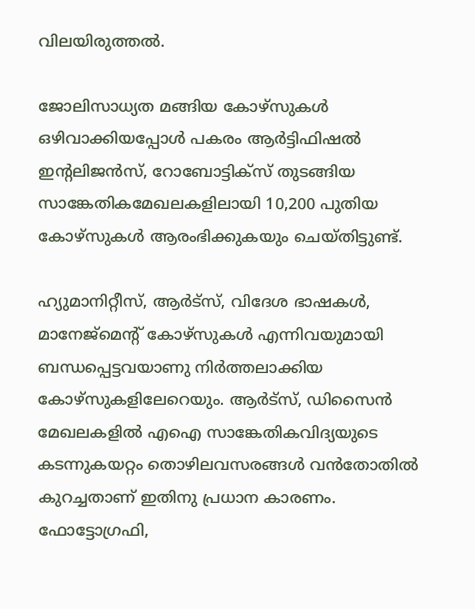വിലയിരുത്തൽ.

ജോലിസാധ്യത മങ്ങിയ കോഴ്സുകൾ ഒഴിവാക്കിയപ്പോൾ പകരം ആർട്ടിഫിഷൽ ഇന്‍റലിജൻസ്, റോബോട്ടിക്സ് തുടങ്ങിയ സാങ്കേതികമേഖലകളിലായി 10,200 പുതിയ കോഴ്സുകൾ ആരംഭിക്കുകയും ചെയ്തിട്ടുണ്ട്.

ഹ്യുമാനിറ്റീസ്, ആർട്സ്, വിദേശ ഭാഷകൾ, മാനേജ്മെന്‍റ് കോഴ്സുകൾ എന്നിവയുമായി ബന്ധപ്പെട്ടവയാണു നിർത്തലാക്കിയ കോഴ്സുകളിലേറെയും. ആർട്സ്, ഡിസൈൻ മേഖലകളിൽ എഐ സാങ്കേതികവിദ്യയുടെ കടന്നുകയറ്റം തൊഴിലവസരങ്ങൾ വൻതോതിൽ കുറച്ചതാണ് ഇതിനു പ്രധാന കാരണം. ഫോട്ടോഗ്രഫി,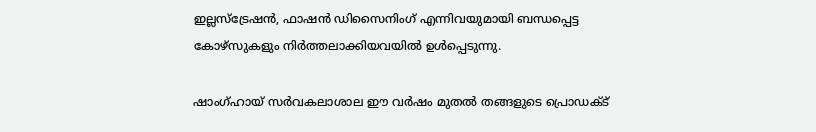ഇല്ലസ്ട്രേഷൻ, ഫാഷൻ ഡിസൈനിംഗ് എന്നിവയുമായി ബന്ധപ്പെട്ട കോഴ്സുകളും നിർത്തലാക്കിയവയിൽ ഉൾപ്പെടുന്നു.

ഷാംഗ്ഹായ് സർവകലാശാല ഈ വർഷം മുതൽ തങ്ങളുടെ പ്രൊഡക്‌ട്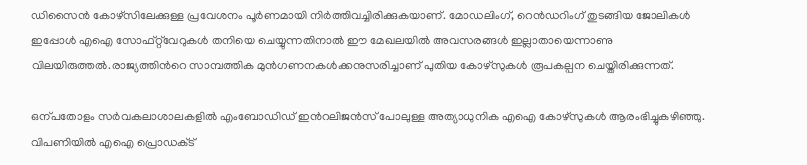ഡിസൈൻ കോഴ്സിലേക്കുള്ള പ്രവേശനം പൂർണമായി നിർത്തിവച്ചിരിക്കുകയാണ്. മോഡലിംഗ്, റെൻഡറിംഗ് തുടങ്ങിയ ജോലികൾ ഇപ്പോൾ എഐ സോഫ്റ്റ്‌വേറുകൾ തനിയെ ചെയ്യുന്നതിനാൽ ഈ മേഖലയിൽ അവസരങ്ങൾ ഇല്ലാതായെന്നാണു വിലയിരുത്തൽ.രാജ്യത്തിന്‍റെ സാമ്പത്തിക മുൻഗണനകൾക്കനുസരിച്ചാണ് പുതിയ കോഴ്സുകൾ രൂപകല്പന ചെയ്തിരിക്കുന്നത്.

ഒന്പതോളം സർവകലാശാലകളിൽ എംബോഡിഡ് ഇന്‍റലിജൻസ് പോലുള്ള അത്യാധുനിക എഐ കോഴ്സുകൾ ആരംഭിച്ചുകഴിഞ്ഞു. വിപണിയിൽ എഐ പ്രൊഡക്‌ട്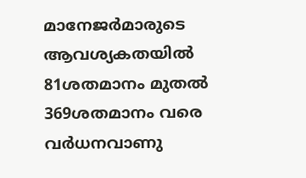മാനേജർമാരുടെ ആവശ്യകതയിൽ 81ശതമാനം മുതൽ 369ശതമാനം വരെ വർധനവാണു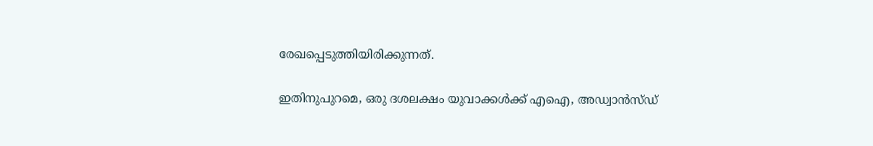രേഖപ്പെടുത്തിയിരിക്കുന്നത്.

ഇതിനുപുറമെ, ഒരു ദശലക്ഷം യുവാക്കൾക്ക് എഐ, അഡ്വാൻസ്ഡ്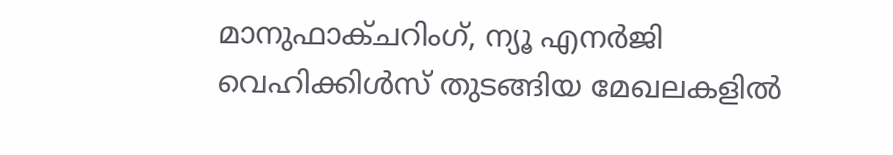മാനുഫാക്ചറിംഗ്, ന്യൂ എനർജി വെഹിക്കിൾസ് തുടങ്ങിയ മേഖലകളിൽ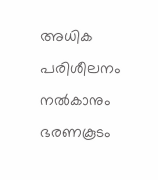അധിക പരിശീലനം നൽകാനും ഭരണകൂടം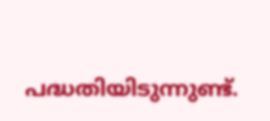പദ്ധതിയിടുന്നുണ്ട്.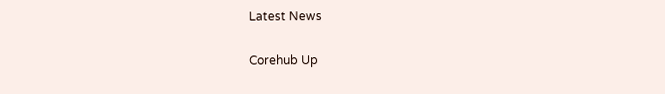Latest News

Corehub Up